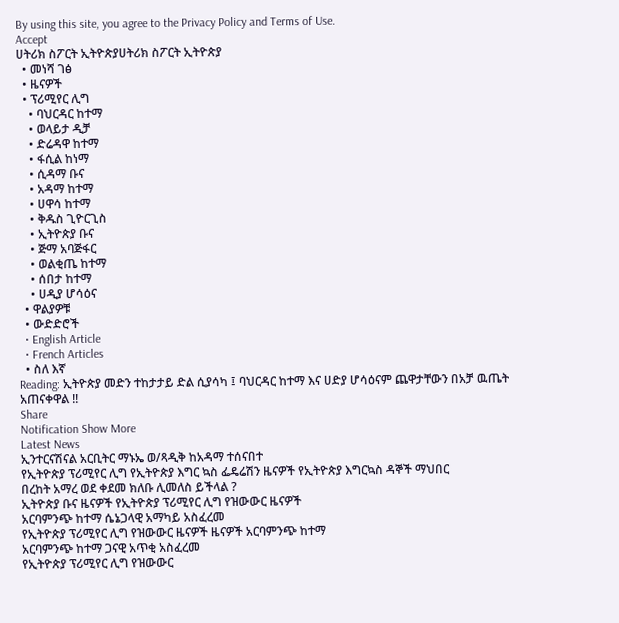By using this site, you agree to the Privacy Policy and Terms of Use.
Accept
ሀትሪክ ስፖርት ኢትዮጵያሀትሪክ ስፖርት ኢትዮጵያ
  • መነሻ ገፅ
  • ዜናዎች
  • ፕሪሚየር ሊግ
    • ባህርዳር ከተማ
    • ወላይታ ዲቻ
    • ድሬዳዋ ከተማ
    • ፋሲል ከነማ
    • ሲዳማ ቡና
    • አዳማ ከተማ
    • ሀዋሳ ከተማ
    • ቅዱስ ጊዮርጊስ
    • ኢትዮጵያ ቡና
    • ጅማ አባጅፋር
    • ወልቂጤ ከተማ
    • ሰበታ ከተማ
    • ሀዲያ ሆሳዕና
  • ዋልያዎቹ
  • ውድድሮች
  • English Article
  • French Articles
  • ስለ እኛ
Reading: ኢትዮጵያ መድን ተከታታይ ድል ሲያሳካ ፤ ባህርዳር ከተማ እና ሀድያ ሆሳዕናም ጨዋታቸውን በአቻ ዉጤት አጠናቀዋል !!
Share
Notification Show More
Latest News
ኢንተርናሽናል አርቢትር ማኑኤ ወ/ጻዲቅ ከአዳማ ተሰናበተ
የኢትዮጵያ ፕሪሚየር ሊግ የኢትዮጵያ እግር ኳስ ፌዴሬሽን ዜናዎች የኢትዮጵያ እግርኳስ ዳኞች ማህበር
በረከት አማረ ወደ ቀደመ ክለቡ ሊመለስ ይችላል ?
ኢትዮጵያ ቡና ዜናዎች የኢትዮጵያ ፕሪሚየር ሊግ የዝውውር ዜናዎች
አርባምንጭ ከተማ ሴኔጋላዊ አማካይ አስፈረመ
የኢትዮጵያ ፕሪሚየር ሊግ የዝውውር ዜናዎች ዜናዎች አርባምንጭ ከተማ
አርባምንጭ ከተማ ጋናዊ አጥቂ አስፈረመ
የኢትዮጵያ ፕሪሚየር ሊግ የዝውውር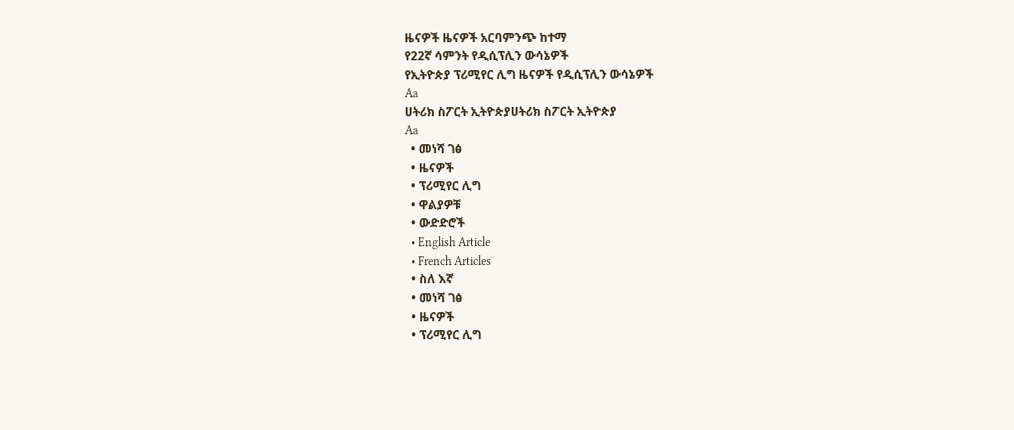ዜናዎች ዜናዎች አርባምንጭ ከተማ
የ22ኛ ሳምንት የዲሲፕሊን ውሳኔዎች
የኢትዮጵያ ፕሪሚየር ሊግ ዜናዎች የዲሲፕሊን ውሳኔዎች
Aa
ሀትሪክ ስፖርት ኢትዮጵያሀትሪክ ስፖርት ኢትዮጵያ
Aa
  • መነሻ ገፅ
  • ዜናዎች
  • ፕሪሚየር ሊግ
  • ዋልያዎቹ
  • ውድድሮች
  • English Article
  • French Articles
  • ስለ እኛ
  • መነሻ ገፅ
  • ዜናዎች
  • ፕሪሚየር ሊግ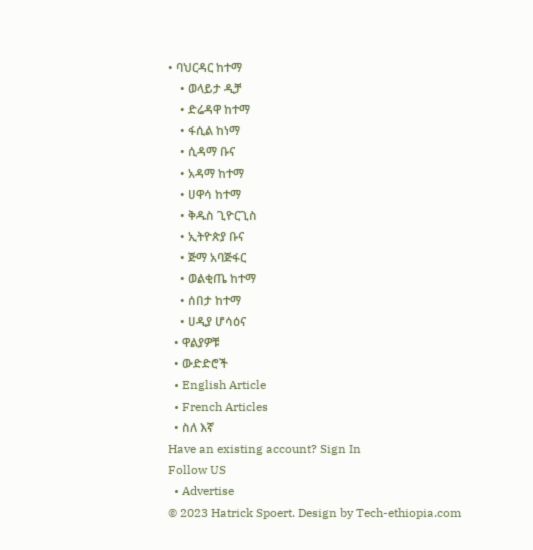• ባህርዳር ከተማ
    • ወላይታ ዲቻ
    • ድሬዳዋ ከተማ
    • ፋሲል ከነማ
    • ሲዳማ ቡና
    • አዳማ ከተማ
    • ሀዋሳ ከተማ
    • ቅዱስ ጊዮርጊስ
    • ኢትዮጵያ ቡና
    • ጅማ አባጅፋር
    • ወልቂጤ ከተማ
    • ሰበታ ከተማ
    • ሀዲያ ሆሳዕና
  • ዋልያዎቹ
  • ውድድሮች
  • English Article
  • French Articles
  • ስለ እኛ
Have an existing account? Sign In
Follow US
  • Advertise
© 2023 Hatrick Spoert. Design by Tech-ethiopia.com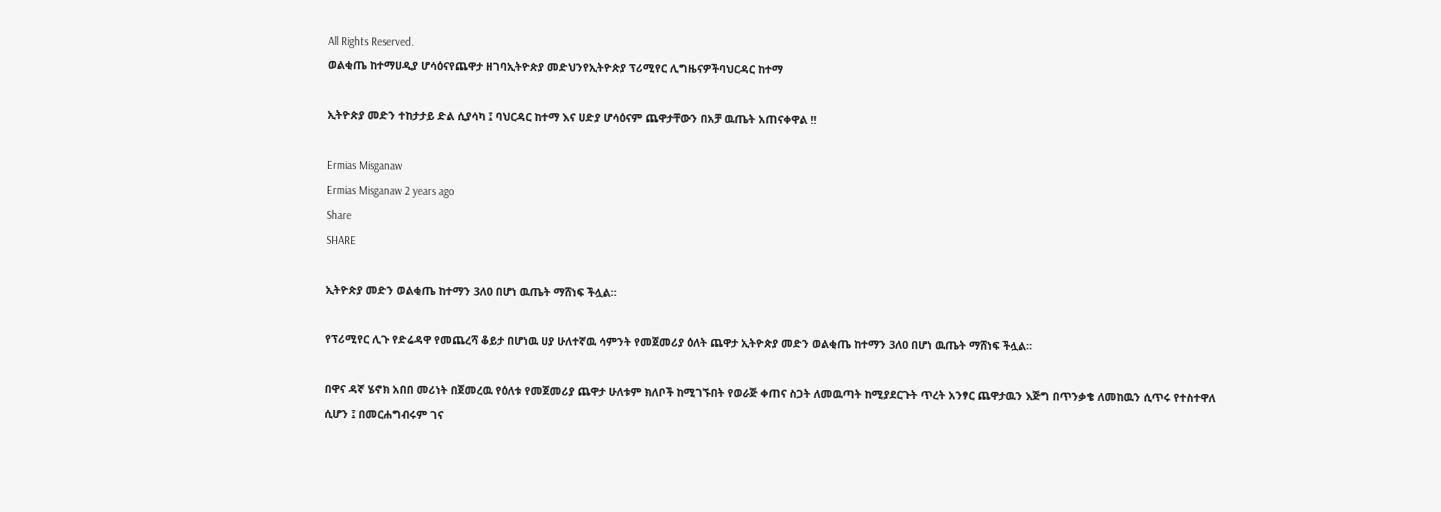All Rights Reserved.
ወልቂጤ ከተማሀዲያ ሆሳዕናየጨዋታ ዘገባኢትዮጵያ መድህንየኢትዮጵያ ፕሪሚየር ሊግዜናዎችባህርዳር ከተማ

ኢትዮጵያ መድን ተከታታይ ድል ሲያሳካ ፤ ባህርዳር ከተማ እና ሀድያ ሆሳዕናም ጨዋታቸውን በአቻ ዉጤት አጠናቀዋል !!

Ermias Misganaw
Ermias Misganaw 2 years ago
Share
SHARE

ኢትዮጵያ መድን ወልቂጤ ከተማን 3ለ0 በሆነ ዉጤት ማሸነፍ ችሏል።

የፕሪሚየር ሊጉ የድሬዳዋ የመጨረሻ ቆይታ በሆነዉ ሀያ ሁለተኛዉ ሳምንት የመጀመሪያ ዕለት ጨዋታ ኢትዮጵያ መድን ወልቂጤ ከተማን 3ለ0 በሆነ ዉጤት ማሸነፍ ችሏል።

በዋና ዳኛ ሄኖክ አበበ መሪነት በጀመረዉ የዕለቱ የመጀመሪያ ጨዋታ ሁለቱም ክለቦች ከሚገኙበት የወራጅ ቀጠና ስጋት ለመዉጣት ከሚያደርጉት ጥረት አንፃር ጨዋታዉን እጅግ በጥንቃቄ ለመከዉን ሲጥሩ የተስተዋለ ሲሆን ፤ በመርሐግብሩም ገና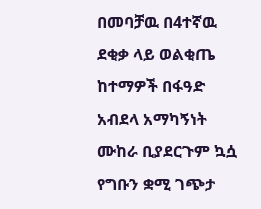በመባቻዉ በ4ተኛዉ ደቂቃ ላይ ወልቂጤ ከተማዎች በፋዓድ አብደላ አማካኝነት ሙከራ ቢያደርጉም ኳሷ የግቡን ቋሚ ገጭታ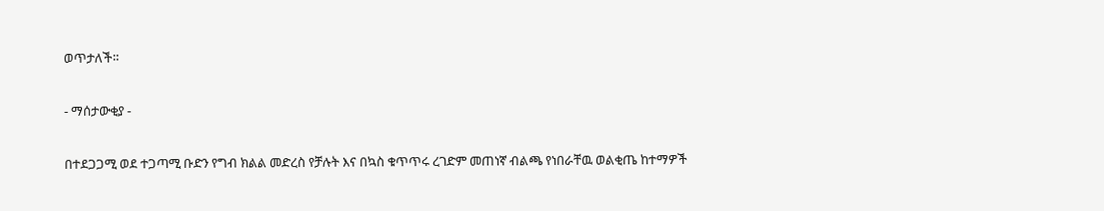ወጥታለች።

- ማሰታውቂያ -

በተደጋጋሚ ወደ ተጋጣሚ ቡድን የግብ ክልል መድረስ የቻሉት እና በኳስ ቁጥጥሩ ረገድም መጠነኛ ብልጫ የነበራቸዉ ወልቂጤ ከተማዎች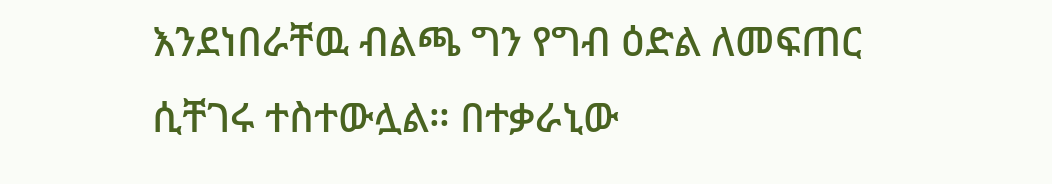እንደነበራቸዉ ብልጫ ግን የግብ ዕድል ለመፍጠር ሲቸገሩ ተስተውሏል። በተቃራኒው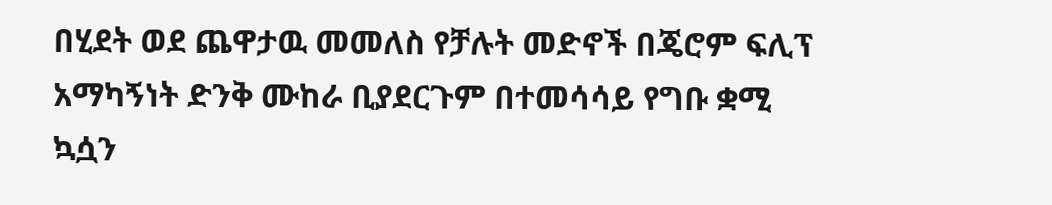በሂደት ወደ ጨዋታዉ መመለስ የቻሉት መድኖች በጄሮም ፍሊፕ አማካኝነት ድንቅ ሙከራ ቢያደርጉም በተመሳሳይ የግቡ ቋሚ ኳሷን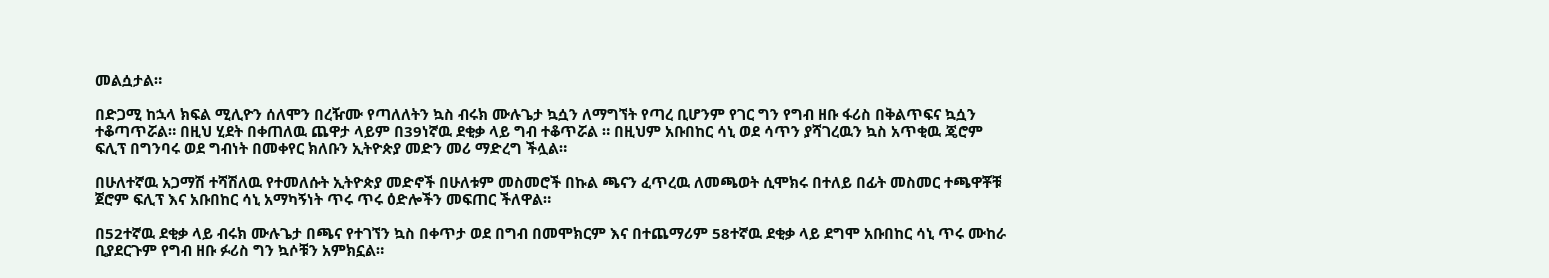መልሷታል።

በድጋሚ ከኋላ ክፍል ሚሊዮን ሰለሞን በረዥሙ የጣለለትን ኳስ ብሩክ ሙሉጌታ ኳሷን ለማግኘት የጣረ ቢሆንም የገር ግን የግብ ዘቡ ፋሪስ በቅልጥፍና ኳሷን ተቆጣጥሯል። በዚህ ሂደት በቀጠለዉ ጨዋታ ላይም በ39ነኛዉ ደቂቃ ላይ ግብ ተቆጥሯል ። በዚህም አቡበከር ሳኒ ወደ ሳጥን ያሻገረዉን ኳስ አጥቂዉ ጄሮም ፍሊፕ በግንባሩ ወደ ግብነት በመቀየር ክለቡን ኢትዮጵያ መድን መሪ ማድረግ ችሏል።

በሁለተኛዉ አጋማሽ ተሻሽለዉ የተመለሱት ኢትዮጵያ መድኖች በሁለቱም መስመሮች በኩል ጫናን ፈጥረዉ ለመጫወት ሲሞክሩ በተለይ በፊት መስመር ተጫዋቾቹ ጀሮም ፍሊፕ እና አቡበከር ሳኒ አማካኝነት ጥሩ ጥሩ ዕድሎችን መፍጠር ችለዋል።

በ52ተኛዉ ደቂቃ ላይ ብሩክ ሙሉጌታ በጫና የተገኘን ኳስ በቀጥታ ወደ በግብ በመሞክርም እና በተጨማሪም 58ተኛዉ ደቂቃ ላይ ደግሞ አቡበከር ሳኒ ጥሩ ሙከራ ቢያደርጉም የግብ ዘቡ ፉሪስ ግን ኳሶቹን አምክኗል።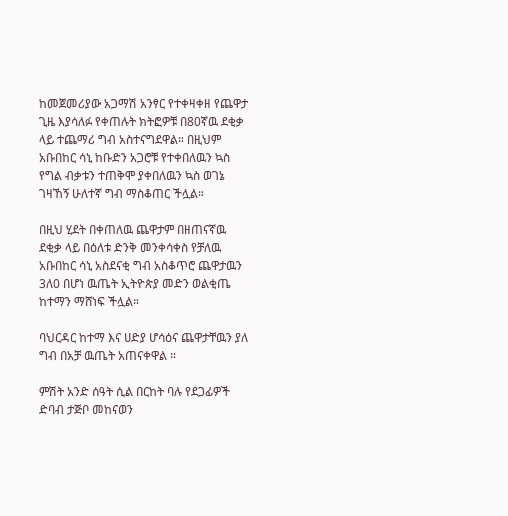ከመጀመሪያው አጋማሽ አንፃር የተቀዛቀዘ የጨዋታ ጊዜ እያሳለፉ የቀጠሉት ክትፎዎቹ በ80ኛዉ ደቂቃ ላይ ተጨማሪ ግብ አስተናግደዋል። በዚህም አቡበከር ሳኒ ከቡድን አጋሮቹ የተቀበለዉን ኳስ የግል ብቃቱን ተጠቅሞ ያቀበለዉን ኳስ ወገኔ ገዛኸኝ ሁለተኛ ግብ ማስቆጠር ችሏል።

በዚህ ሂደት በቀጠለዉ ጨዋታም በዘጠናኛዉ ደቂቃ ላይ በዕለቱ ድንቅ መንቀሳቀስ የቻለዉ አቡበከር ሳኒ አስደናቂ ግብ አስቆጥሮ ጨዋታዉን 3ለ0 በሆነ ዉጤት ኢትዮጵያ መድን ወልቂጤ ከተማን ማሸነፍ ችሏል።

ባህርዳር ከተማ እና ሀድያ ሆሳዕና ጨዋታቸዉን ያለ ግብ በአቻ ዉጤት አጠናቀዋል ።

ምሽት አንድ ሰዓት ሲል በርከት ባሉ የደጋፊዎች ድባብ ታጅቦ መከናወን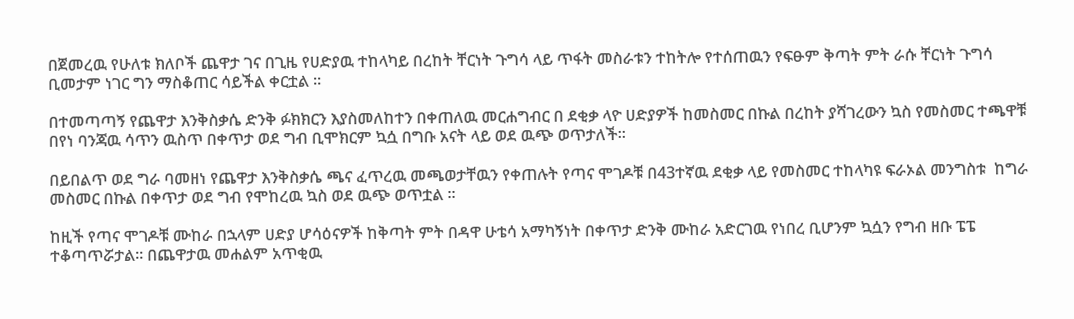በጀመረዉ የሁለቱ ክለቦች ጨዋታ ገና በጊዜ የሀድያዉ ተከላካይ በረከት ቸርነት ጉግሳ ላይ ጥፋት መስራቱን ተከትሎ የተሰጠዉን የፍፁም ቅጣት ምት ራሱ ቸርነት ጉግሳ ቢመታም ነገር ግን ማስቆጠር ሳይችል ቀርቷል ።

በተመጣጣኝ የጨዋታ እንቅስቃሴ ድንቅ ፉክክርን እያስመለከተን በቀጠለዉ መርሐግብር በ ደቂቃ ላዮ ሀድያዎች ከመስመር በኩል በረከት ያሻገረውን ኳስ የመስመር ተጫዋቹ በየነ ባንጃዉ ሳጥን ዉስጥ በቀጥታ ወደ ግብ ቢሞክርም ኳሷ በግቡ አናት ላይ ወደ ዉጭ ወጥታለች።

በይበልጥ ወደ ግራ ባመዘነ የጨዋታ እንቅስቃሴ ጫና ፈጥረዉ መጫወታቸዉን የቀጠሉት የጣና ሞገዶቹ በ43ተኛዉ ደቂቃ ላይ የመስመር ተከላካዩ ፍራኦል መንግስቱ  ከግራ መስመር በኩል በቀጥታ ወደ ግብ የሞከረዉ ኳስ ወደ ዉጭ ወጥቷል ።

ከዚች የጣና ሞገዶቹ ሙከራ በኋላም ሀድያ ሆሳዕናዎች ከቅጣት ምት በዳዋ ሁቴሳ አማካኝነት በቀጥታ ድንቅ ሙከራ አድርገዉ የነበረ ቢሆንም ኳሷን የግብ ዘቡ ፔፔ ተቆጣጥሯታል። በጨዋታዉ መሐልም አጥቂዉ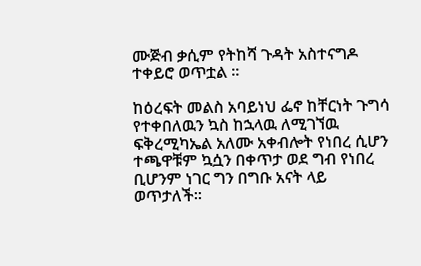ሙጅብ ቃሲም የትከሻ ጉዳት አስተናግዶ ተቀይሮ ወጥቷል ።

ከዕረፍት መልስ አባይነህ ፌኖ ከቸርነት ጉግሳ የተቀበለዉን ኳስ ከኋላዉ ለሚገኘዉ ፍቅረሚካኤል አለሙ አቀብሎት የነበረ ሲሆን ተጫዋቹም ኳሷን በቀጥታ ወደ ግብ የነበረ ቢሆንም ነገር ግን በግቡ አናት ላይ ወጥታለች።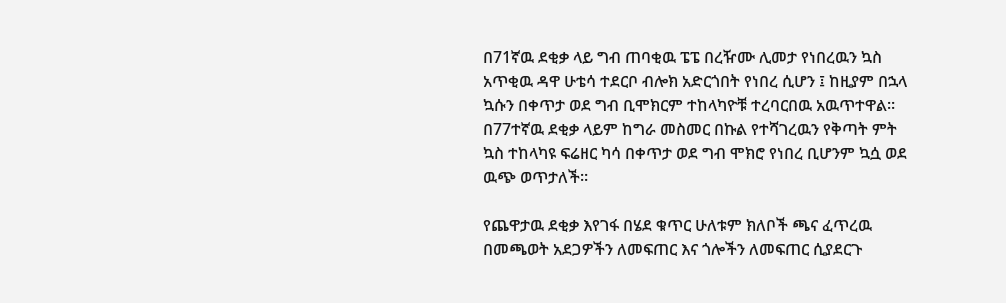በ71ኛዉ ደቂቃ ላይ ግብ ጠባቂዉ ፔፔ በረዥሙ ሊመታ የነበረዉን ኳስ አጥቂዉ ዳዋ ሁቴሳ ተደርቦ ብሎክ አድርጎበት የነበረ ሲሆን ፤ ከዚያም በኋላ ኳሱን በቀጥታ ወደ ግብ ቢሞክርም ተከላካዮቹ ተረባርበዉ አዉጥተዋል። በ77ተኛዉ ደቂቃ ላይም ከግራ መስመር በኩል የተሻገረዉን የቅጣት ምት ኳስ ተከላካዩ ፍሬዘር ካሳ በቀጥታ ወደ ግብ ሞክሮ የነበረ ቢሆንም ኳሷ ወደ ዉጭ ወጥታለች።

የጨዋታዉ ደቂቃ እየገፋ በሄደ ቁጥር ሁለቱም ክለቦች ጫና ፈጥረዉ በመጫወት አደጋዎችን ለመፍጠር እና ጎሎችን ለመፍጠር ሲያደርጉ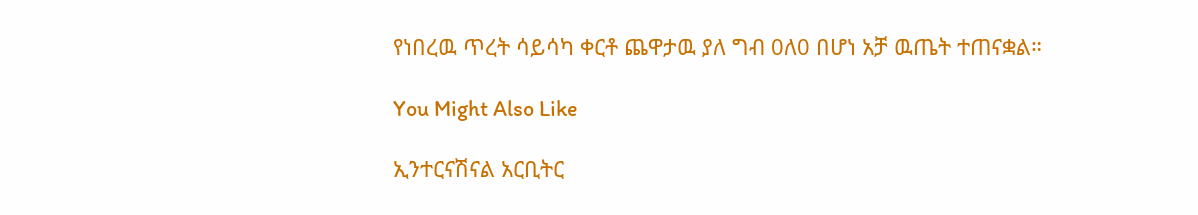የነበረዉ ጥረት ሳይሳካ ቀርቶ ጨዋታዉ ያለ ግብ 0ለ0 በሆነ አቻ ዉጤት ተጠናቋል።

You Might Also Like

ኢንተርናሽናል አርቢትር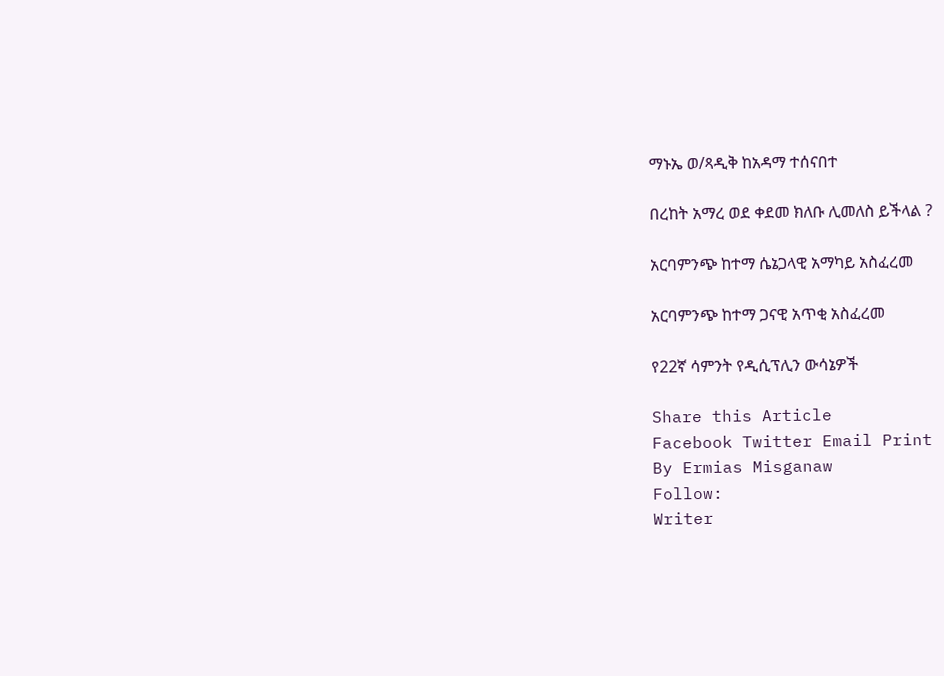ማኑኤ ወ/ጻዲቅ ከአዳማ ተሰናበተ

በረከት አማረ ወደ ቀደመ ክለቡ ሊመለስ ይችላል ?

አርባምንጭ ከተማ ሴኔጋላዊ አማካይ አስፈረመ

አርባምንጭ ከተማ ጋናዊ አጥቂ አስፈረመ

የ22ኛ ሳምንት የዲሲፕሊን ውሳኔዎች

Share this Article
Facebook Twitter Email Print
By Ermias Misganaw
Follow:
Writer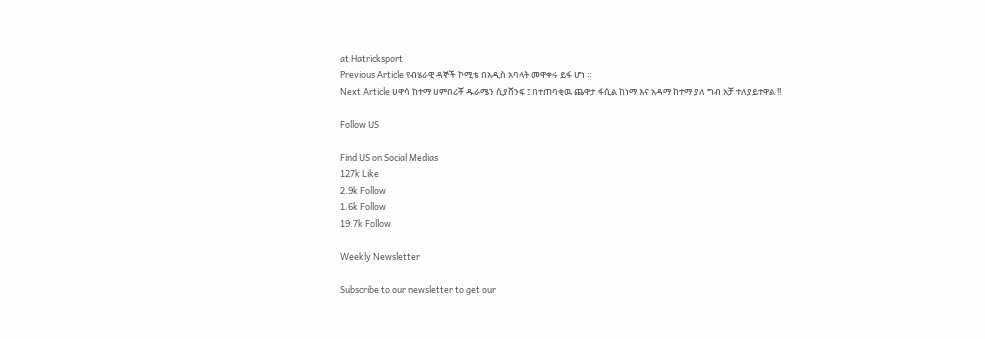at Hatricksport
Previous Article የብሄራዊ ዳኞች ኮሚቴ በአዲስ አባላት መዋቀሩ ይፋ ሆነ ።
Next Article ሀዋሳ ከተማ ሀምበሪቾ ዱራሜን ሲያሸንፍ ፤ በተጠባቂዉ ጨዋታ ፋሲል ከነማ እና አዳማ ከተማ ያለ ግብ አቻ ተለያይተዋል !!

Follow US

Find US on Social Medias
127k Like
2.9k Follow
1.6k Follow
19.7k Follow

Weekly Newsletter

Subscribe to our newsletter to get our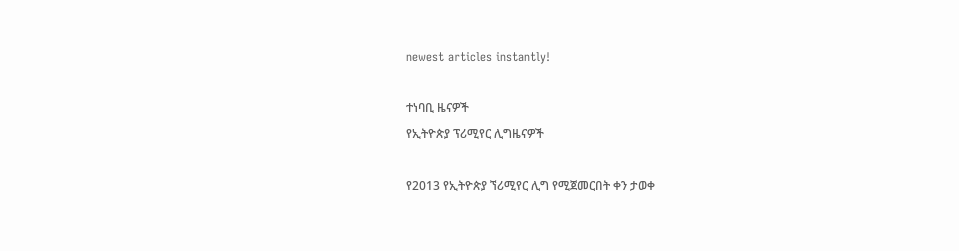newest articles instantly!

ተነባቢ ዜናዎች
የኢትዮጵያ ፕሪሚየር ሊግዜናዎች

የ2013 የኢትዮጵያ ኘሪሚየር ሊግ የሚጀመርበት ቀን ታወቀ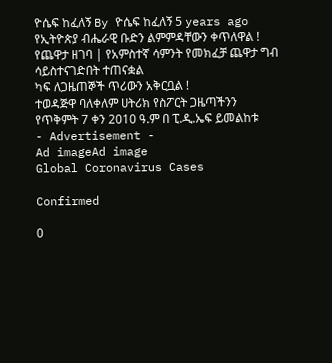ዮሴፍ ከፈለኝ By ዮሴፍ ከፈለኝ 5 years ago
የኢትዮጵያ ብሔራዊ ቡድን ልምምዳቸውን ቀጥለዋል !
የጨዋታ ዘገባ | የአምስተኛ ሳምንት የመክፈቻ ጨዋታ ግብ ሳይስተናገድበት ተጠናቋል
ካፍ ለጋዜጠኞች ጥሪውን አቅርቧል !
ተወዳጅዋ ባለቀለም ሀትሪክ የስፖርት ጋዜጣችንን የጥቅምት 7 ቀን 2010 ዓ.ም በ ፒ.ዲ.ኤፍ ይመልከቱ
- Advertisement -
Ad imageAd image
Global Coronavirus Cases

Confirmed

0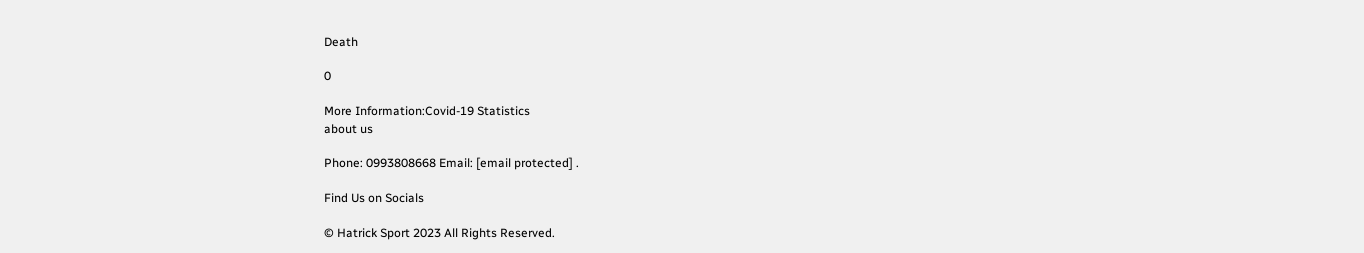Death

0

More Information:Covid-19 Statistics
about us

Phone: 0993808668 Email: [email protected] .

Find Us on Socials

© Hatrick Sport 2023 All Rights Reserved.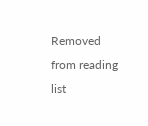Removed from reading list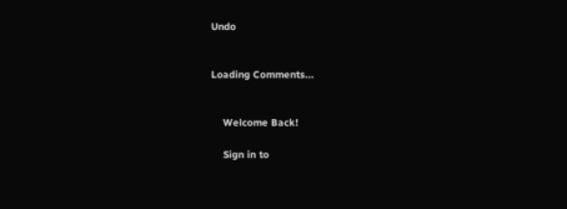Undo


Loading Comments...


    Welcome Back!

    Sign in to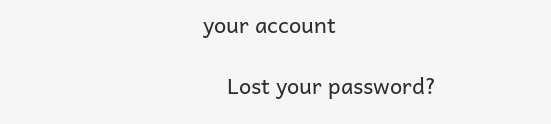your account

    Lost your password?